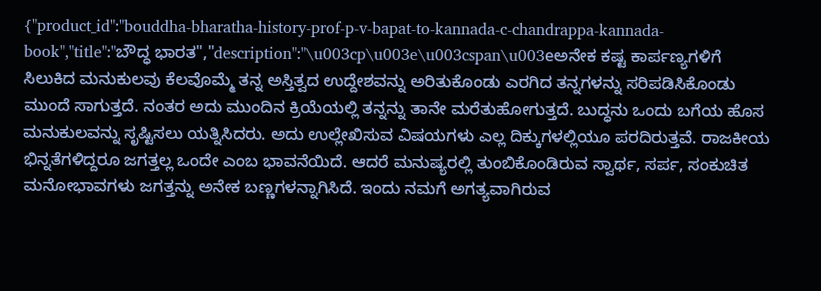{"product_id":"bouddha-bharatha-history-prof-p-v-bapat-to-kannada-c-chandrappa-kannada-book","title":"ಬೌದ್ಧ ಭಾರತ","description":"\u003cp\u003e\u003cspan\u003eಅನೇಕ ಕಷ್ಟ ಕಾರ್ಪಣ್ಯಗಳಿಗೆ ಸಿಲುಕಿದ ಮನುಕುಲವು ಕೆಲವೊಮ್ಮೆ ತನ್ನ ಅಸ್ತಿತ್ವದ ಉದ್ದೇಶವನ್ನು ಅರಿತುಕೊಂಡು ಎರಗಿದ ತನ್ನಗಳನ್ನು ಸರಿಪಡಿಸಿಕೊಂಡು ಮುಂದೆ ಸಾಗುತ್ತದೆ. ನಂತರ ಅದು ಮುಂದಿನ ಕ್ರಿಯೆಯಲ್ಲಿ ತನ್ನನ್ನು ತಾನೇ ಮರೆತುಹೋಗುತ್ತದೆ. ಬುದ್ಧನು ಒಂದು ಬಗೆಯ ಹೊಸ ಮನುಕುಲವನ್ನು ಸೃಷ್ಟಿಸಲು ಯತ್ನಿಸಿದರು. ಅದು ಉಲ್ಲೇಖಿಸುವ ವಿಷಯಗಳು ಎಲ್ಲ ದಿಕ್ಕುಗಳಲ್ಲಿಯೂ ಪರದಿರುತ್ತವೆ. ರಾಜಕೀಯ ಭಿನ್ನತೆಗಳಿದ್ದರೂ ಜಗತ್ತಲ್ಲ ಒಂದೇ ಎಂಬ ಭಾವನೆಯಿದೆ. ಆದರೆ ಮನುಷ್ಯರಲ್ಲಿ ತುಂಬಿಕೊಂಡಿರುವ ಸ್ವಾರ್ಥ, ಸರ್ಪ, ಸಂಕುಚಿತ ಮನೋಭಾವಗಳು ಜಗತ್ತನ್ನು ಅನೇಕ ಬಣ್ಣಗಳನ್ನಾಗಿಸಿದೆ. ಇಂದು ನಮಗೆ ಅಗತ್ಯವಾಗಿರುವ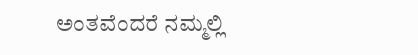ಅಂತವೆಂದರೆ ನಮ್ಮಲ್ಲಿ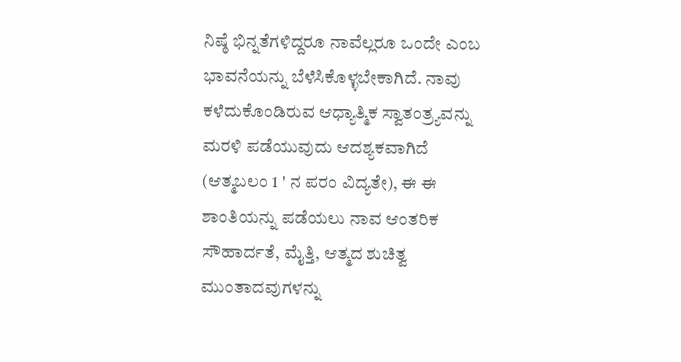ನಿಷ್ಠೆ ಭಿನ್ನತೆಗಳಿದ್ದರೂ ನಾವೆಲ್ಲರೂ ಒಂದೇ ಎಂಬ ಭಾವನೆಯನ್ನು ಬೆಳೆಸಿಕೊಳ್ಳಬೇಕಾಗಿದೆ. ನಾವು ಕಳೆದುಕೊಂಡಿರುವ ಆಧ್ಯಾತ್ಮಿಕ ಸ್ವಾತಂತ್ರ್ಯವನ್ನು ಮರಳಿ ಪಡೆಯುವುದು ಆದಶ್ಯಕವಾಗಿದೆ (ಆತ್ಮಬಲಂ 1 ' ನ ಪರಂ ವಿದ್ಯತೇ), ಈ ಈ ಶಾಂತಿಯನ್ನು ಪಡೆಯಲು ನಾವ ಆಂತರಿಕ ಸೌಹಾರ್ದತೆ, ಮೈತ್ತಿ, ಆತ್ಮದ ಶುಚಿತ್ವ ಮುಂತಾದವುಗಳನ್ನು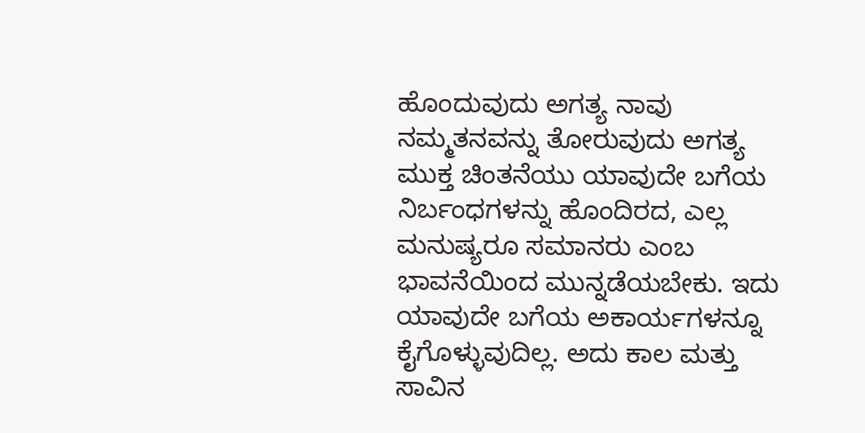ಹೊಂದುವುದು ಅಗತ್ಯ ನಾವು ನಮ್ಮತನವನ್ನು ತೋರುವುದು ಅಗತ್ಯ ಮುಕ್ತ ಚಿಂತನೆಯು ಯಾವುದೇ ಬಗೆಯ ನಿರ್ಬಂಧಗಳನ್ನು ಹೊಂದಿರದ, ಎಲ್ಲ ಮನುಷ್ಯರೂ ಸಮಾನರು ಎಂಬ ಭಾವನೆಯಿಂದ ಮುನ್ನಡೆಯಬೇಕು. ಇದು ಯಾವುದೇ ಬಗೆಯ ಅಕಾರ್ಯಗಳನ್ನೂ ಕೈಗೊಳ್ಳುವುದಿಲ್ಲ. ಅದು ಕಾಲ ಮತ್ತು ಸಾವಿನ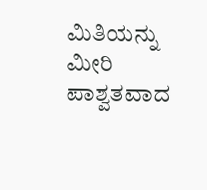ಮಿತಿಯನ್ನು ಮೀರಿ ಪಾಶ್ವತವಾದ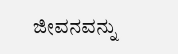ಜೀವನವನ್ನು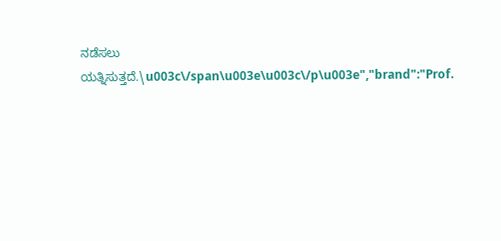ನಡೆಸಲು ಯತ್ನಿಸುತ್ತದೆ.\u003c\/span\u003e\u003c\/p\u003e","brand":"Prof.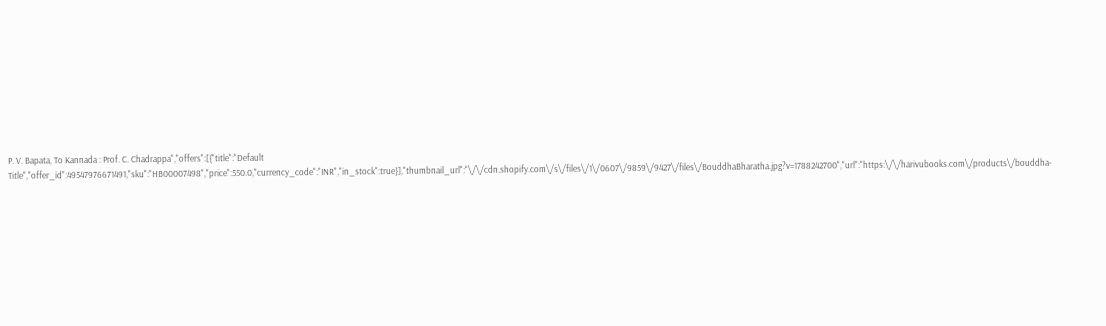P. V. Bapata, To Kannada : Prof. C. Chadrappa","offers":[{"title":"Default Title","offer_id":49547976671491,"sku":"HB00007498","price":550.0,"currency_code":"INR","in_stock":true}],"thumbnail_url":"\/\/cdn.shopify.com\/s\/files\/1\/0607\/9859\/9427\/files\/BouddhaBharatha.jpg?v=1788242700","url":"https:\/\/harivubooks.com\/products\/bouddha-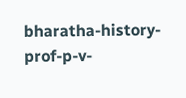bharatha-history-prof-p-v-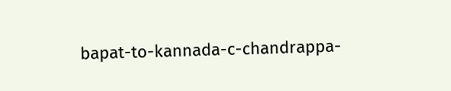bapat-to-kannada-c-chandrappa-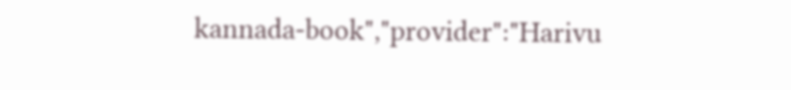kannada-book","provider":"Harivu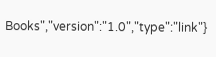Books","version":"1.0","type":"link"}